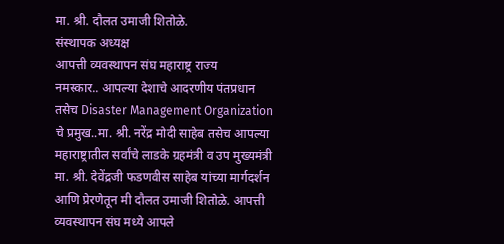मा. श्री. दौलत उमाजी शितोळे.
संस्थापक अध्यक्ष
आपत्ती व्यवस्थापन संघ महाराष्ट्र राज्य
नमस्कार.. आपल्या देशाचे आदरणीय पंतप्रधान तसेच Disaster Management Organization चे प्रमुख..मा. श्री. नरेंद्र मोदी साहेब तसेच आपल्या महाराष्ट्रातील सर्वांचे लाडके ग्रहमंत्री व उप मुख्यमंत्री मा. श्री. देवेंद्रजी फडणवीस साहेब यांच्या मार्गदर्शन आणि प्रेरणेतून मी दौलत उमाजी शितोळे. आपत्ती व्यवस्थापन संघ मध्ये आपले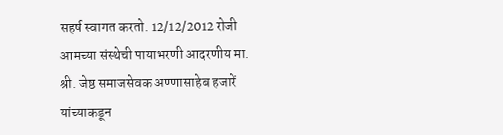सहर्ष स्वागत करतो. 12/12/2012 रोजी आमच्या संस्थेची पायाभरणी आदरणीय मा. श्री. जेष्ठ समाजसेवक अण्णासाहेब हजारें यांच्याकडून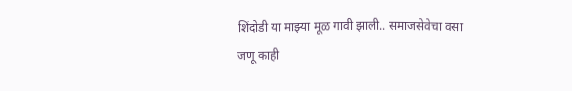शिंदोडी या माझ्या मूळ गावी झाली.. समाजसेवेचा वसा जणू काही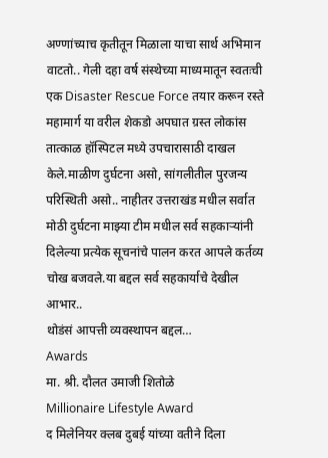अण्णांच्याच कृतीतून मिळाला याचा सार्थ अभिमान वाटतो.. गेली दहा वर्ष संस्थेच्या माध्यमातून स्वतःची एक Disaster Rescue Force तयार करून रस्ते महामार्ग या वरील शेकडो अपघात ग्रस्त लोकांस तात्काळ हॉस्पिटल मध्ये उपचारासाठी दाखल केले.माळीण दुर्घटना असो, सांगलीतील पुरजन्य परिस्थिती असो.. नाहीतर उत्तराखंड मधील सर्वात मोठी दुर्घटना माझ्या टीम मधील सर्व सहकाऱ्यांनी दिलेल्या प्रत्येक सूचनांचे पालन करत आपले कर्तव्य चोख बजवले.या बद्दल सर्व सहकार्याचे देखील आभार..
थोडंसं आपत्ती व्यवस्थापन बद्दल…
Awards
मा. श्री. दौलत उमाजी शितोळे
Millionaire Lifestyle Award
द मिलेनियर क्लब दुबई यांच्या वतीने दिला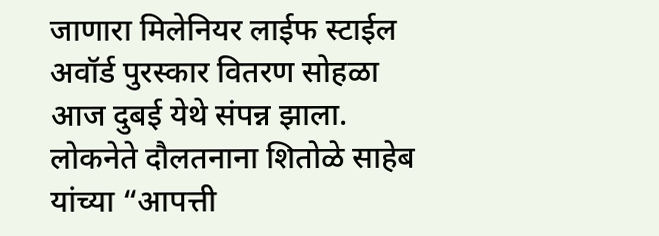जाणारा मिलेनियर लाईफ स्टाईल अवॉर्ड पुरस्कार वितरण सोहळा आज दुबई येथे संपन्न झाला. लोकनेते दौलतनाना शितोळे साहेब यांच्या “आपत्ती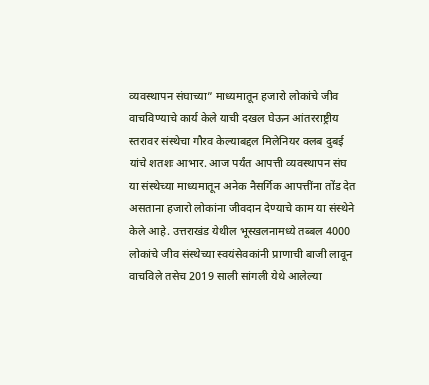व्यवस्थापन संघाच्या” माध्यमातून हजारो लोकांचे जीव वाचविण्याचे कार्य केले याची दखल घेऊन आंतरराष्ट्रीय स्तरावर संस्थेचा गौरव केल्याबद्दल मिलेनियर क्लब दुबई यांचे शतशः आभार. आज पर्यंत आपत्ती व्यवस्थापन संघ या संस्थेच्या माध्यमातून अनेक नैसर्गिक आपत्तींना तोंड देत असताना हजारो लोकांना जीवदान देण्याचे काम या संस्थेने केले आहे. उत्तराखंड येथील भूस्खलनामध्ये तब्बल 4000 लोकांचे जीव संस्थेच्या स्वयंसेवकांनी प्राणाची बाजी लावून वाचविले तसेच 2019 साली सांगली येथे आलेल्या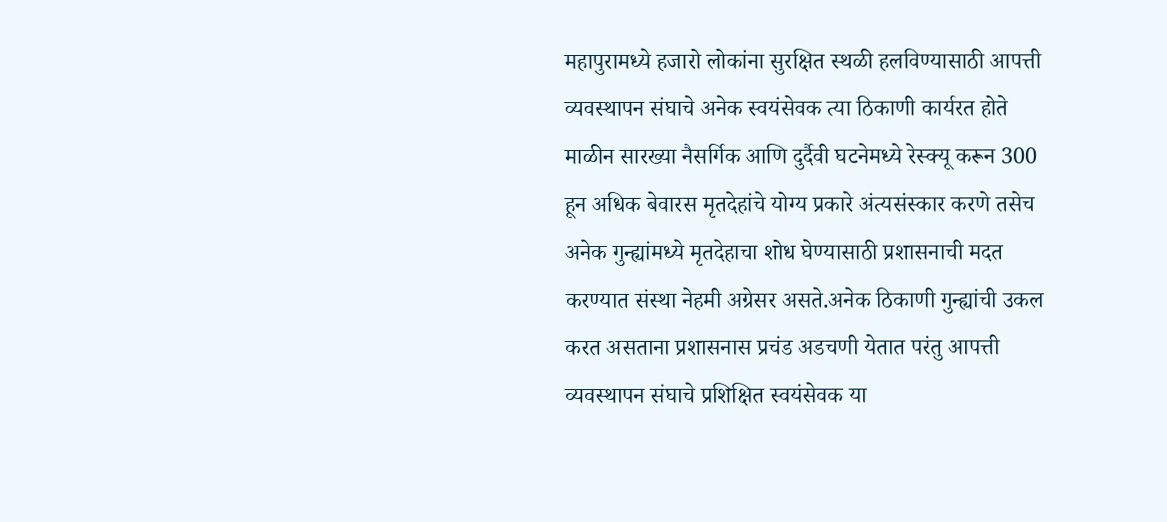महापुरामध्ये हजारो लोकांना सुरक्षित स्थळी हलविण्यासाठी आपत्ती व्यवस्थापन संघाचे अनेक स्वयंसेवक त्या ठिकाणी कार्यरत होते माळीन सारख्या नैसर्गिक आणि दुर्दैवी घटनेमध्ये रेस्क्यू करून 300 हून अधिक बेवारस मृतदेहांचे योग्य प्रकारे अंत्यसंस्कार करणे तसेच अनेक गुन्ह्यांमध्ये मृतदेहाचा शोध घेण्यासाठी प्रशासनाची मदत करण्यात संस्था नेहमी अग्रेसर असते.अनेक ठिकाणी गुन्ह्यांची उकल करत असताना प्रशासनास प्रचंड अडचणी येतात परंतु आपत्ती व्यवस्थापन संघाचे प्रशिक्षित स्वयंसेवक या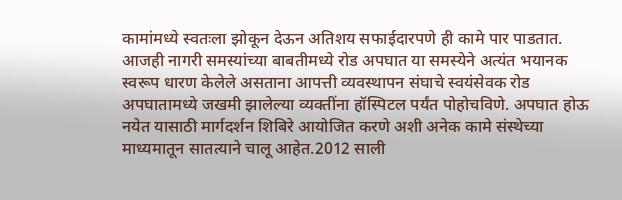कामांमध्ये स्वतःला झोकून देऊन अतिशय सफाईदारपणे ही कामे पार पाडतात. आजही नागरी समस्यांच्या बाबतीमध्ये रोड अपघात या समस्येने अत्यंत भयानक स्वरूप धारण केलेले असताना आपत्ती व्यवस्थापन संघाचे स्वयंसेवक रोड अपघातामध्ये जखमी झालेल्या व्यक्तींना हॉस्पिटल पर्यंत पोहोचविणे. अपघात होऊ नयेत यासाठी मार्गदर्शन शिबिरे आयोजित करणे अशी अनेक कामे संस्थेच्या माध्यमातून सातत्याने चालू आहेत.2012 साली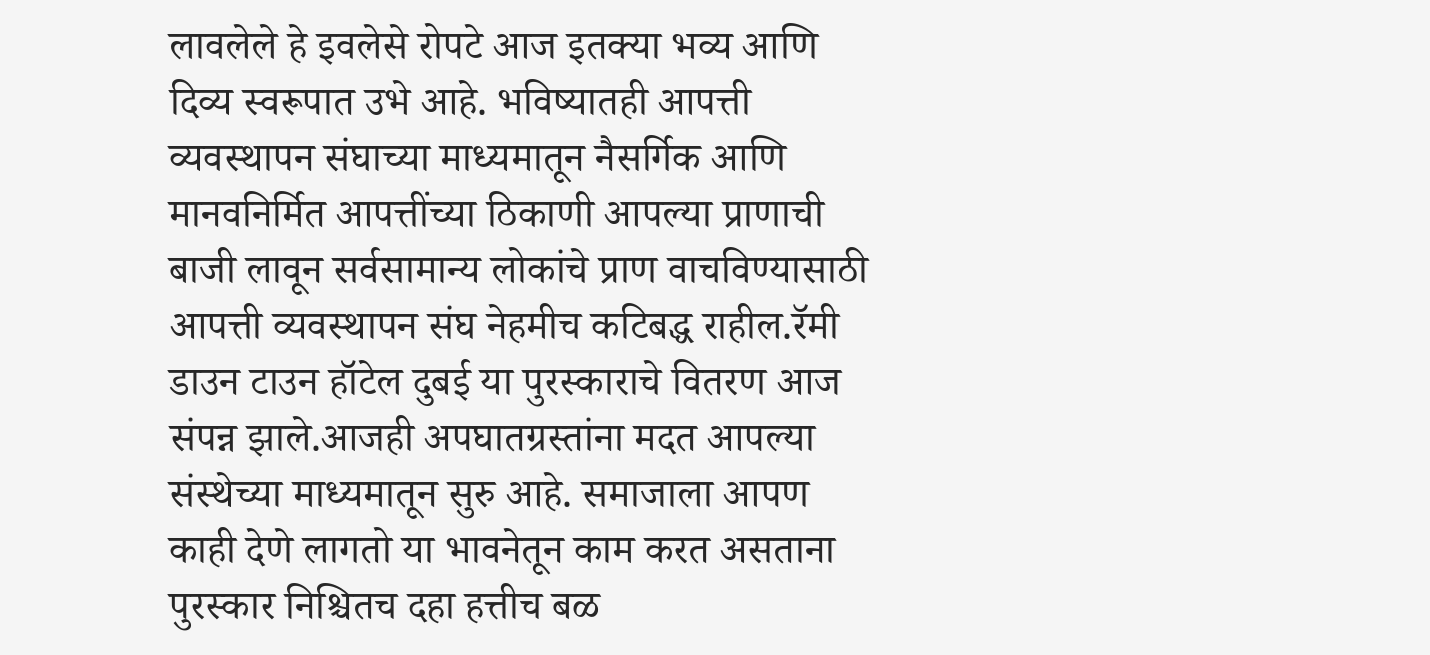लावलेले हे इवलेसे रोपटे आज इतक्या भव्य आणि दिव्य स्वरूपात उभे आहे. भविष्यातही आपत्ती व्यवस्थापन संघाच्या माध्यमातून नैसर्गिक आणि मानवनिर्मित आपत्तींच्या ठिकाणी आपल्या प्राणाची बाजी लावून सर्वसामान्य लोकांचे प्राण वाचविण्यासाठी आपत्ती व्यवस्थापन संघ नेहमीच कटिबद्ध राहील.रॅमी डाउन टाउन हॉटेल दुबई या पुरस्काराचे वितरण आज संपन्न झाले.आजही अपघातग्रस्तांना मदत आपल्या संस्थेच्या माध्यमातून सुरु आहे. समाजाला आपण काही देणे लागतो या भावनेतून काम करत असताना पुरस्कार निश्चितच दहा हत्तीच बळ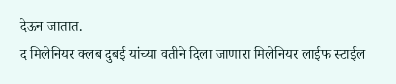देऊन जातात.
द मिलेनियर क्लब दुबई यांच्या वतीने दिला जाणारा मिलेनियर लाईफ स्टाईल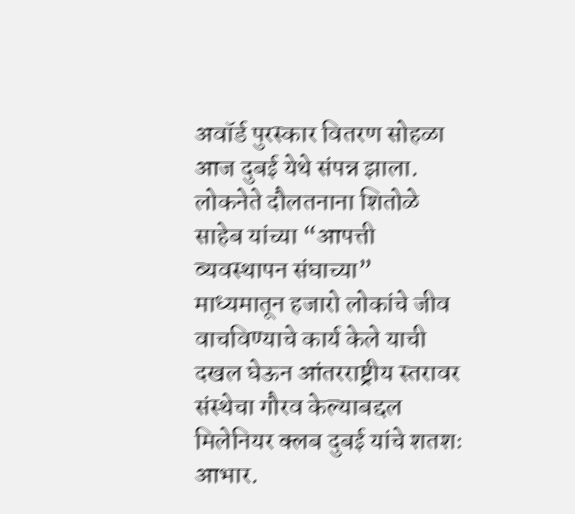अवॉर्ड पुरस्कार वितरण सोहळा आज दुबई येथे संपन्न झाला. लोकनेते दौलतनाना शितोळे साहेब यांच्या “आपत्ती व्यवस्थापन संघाच्या” माध्यमातून हजारो लोकांचे जीव वाचविण्याचे कार्य केले याची दखल घेऊन आंतरराष्ट्रीय स्तरावर संस्थेचा गौरव केल्याबद्दल मिलेनियर क्लब दुबई यांचे शतशः आभार.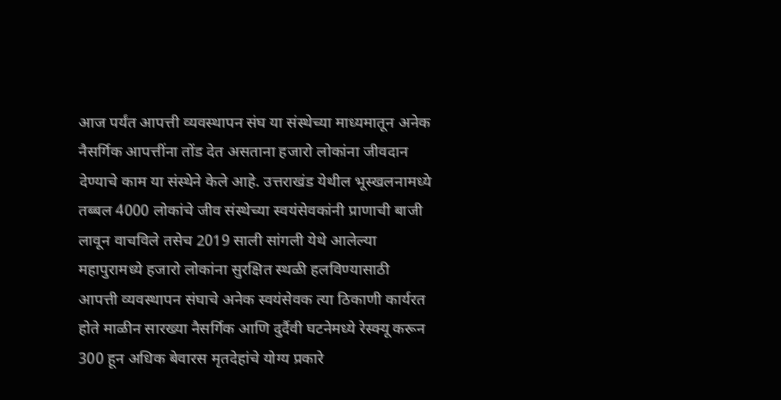आज पर्यंत आपत्ती व्यवस्थापन संघ या संस्थेच्या माध्यमातून अनेक नैसर्गिक आपत्तींना तोंड देत असताना हजारो लोकांना जीवदान देण्याचे काम या संस्थेने केले आहे. उत्तराखंड येथील भूस्खलनामध्ये तब्बल 4000 लोकांचे जीव संस्थेच्या स्वयंसेवकांनी प्राणाची बाजी लावून वाचविले तसेच 2019 साली सांगली येथे आलेल्या महापुरामध्ये हजारो लोकांना सुरक्षित स्थळी हलविण्यासाठी आपत्ती व्यवस्थापन संघाचे अनेक स्वयंसेवक त्या ठिकाणी कार्यरत होते माळीन सारख्या नैसर्गिक आणि दुर्दैवी घटनेमध्ये रेस्क्यू करून 300 हून अधिक बेवारस मृतदेहांचे योग्य प्रकारे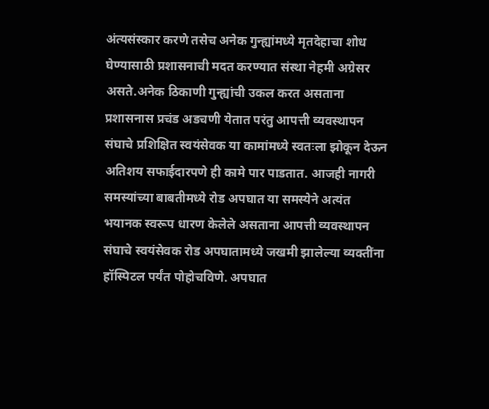अंत्यसंस्कार करणे तसेच अनेक गुन्ह्यांमध्ये मृतदेहाचा शोध घेण्यासाठी प्रशासनाची मदत करण्यात संस्था नेहमी अग्रेसर असते.अनेक ठिकाणी गुन्ह्यांची उकल करत असताना प्रशासनास प्रचंड अडचणी येतात परंतु आपत्ती व्यवस्थापन संघाचे प्रशिक्षित स्वयंसेवक या कामांमध्ये स्वतःला झोकून देऊन अतिशय सफाईदारपणे ही कामे पार पाडतात. आजही नागरी समस्यांच्या बाबतीमध्ये रोड अपघात या समस्येने अत्यंत भयानक स्वरूप धारण केलेले असताना आपत्ती व्यवस्थापन संघाचे स्वयंसेवक रोड अपघातामध्ये जखमी झालेल्या व्यक्तींना हॉस्पिटल पर्यंत पोहोचविणे. अपघात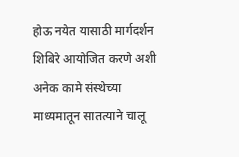होऊ नयेत यासाठी मार्गदर्शन शिबिरे आयोजित करणे अशी अनेक कामे संस्थेच्या माध्यमातून सातत्याने चालू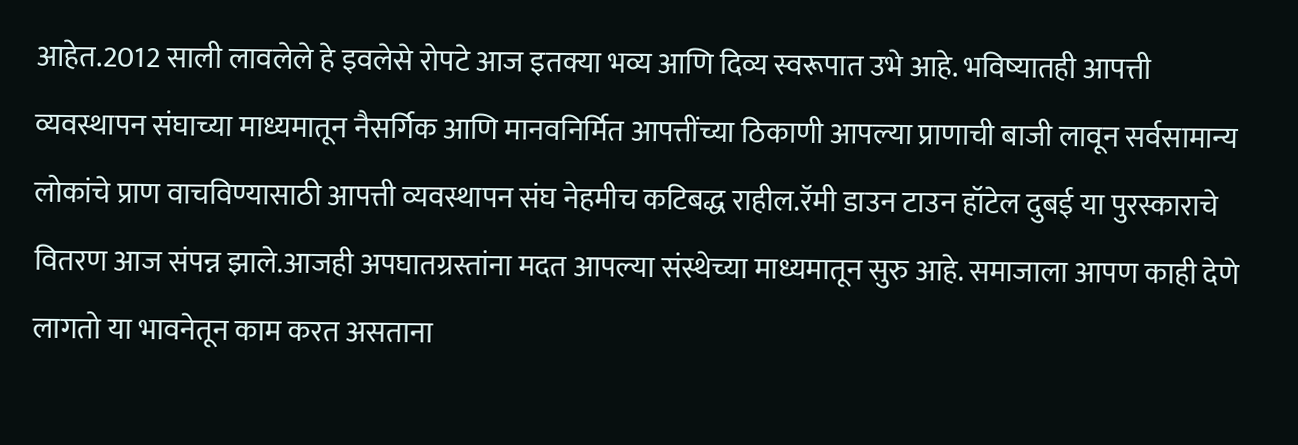आहेत.2012 साली लावलेले हे इवलेसे रोपटे आज इतक्या भव्य आणि दिव्य स्वरूपात उभे आहे. भविष्यातही आपत्ती व्यवस्थापन संघाच्या माध्यमातून नैसर्गिक आणि मानवनिर्मित आपत्तींच्या ठिकाणी आपल्या प्राणाची बाजी लावून सर्वसामान्य लोकांचे प्राण वाचविण्यासाठी आपत्ती व्यवस्थापन संघ नेहमीच कटिबद्ध राहील.रॅमी डाउन टाउन हॉटेल दुबई या पुरस्काराचे वितरण आज संपन्न झाले.आजही अपघातग्रस्तांना मदत आपल्या संस्थेच्या माध्यमातून सुरु आहे. समाजाला आपण काही देणे लागतो या भावनेतून काम करत असताना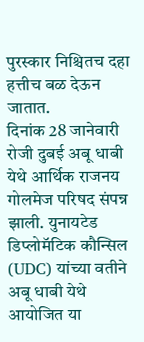पुरस्कार निश्चितच दहा हत्तीच बळ देऊन जातात.
दिनांक 28 जानेवारी रोजी दुबई अबू धाबी येथे आर्थिक राजनय गोलमेज परिषद संपन्न झाली. युनायटेड डिप्लोमॅटिक कौन्सिल (UDC) यांच्या वतीने अबू धाबी येथे आयोजित या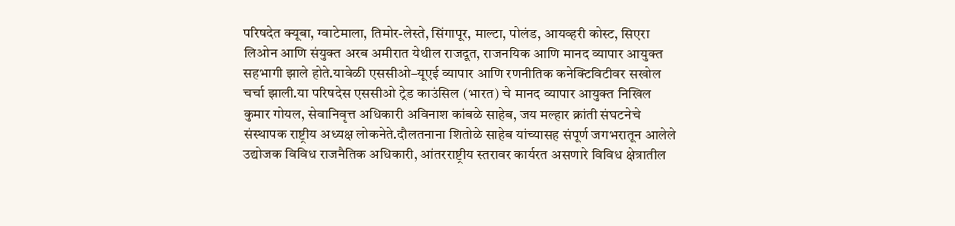परिषदेत क्यूबा, ग्वाटेमाला, तिमोर-लेस्ते, सिंगापूर, माल्टा, पोलंड, आयव्हरी कोस्ट, सिएरा लिओन आणि संयुक्त अरब अमीरात येथील राजदूत, राजनयिक आणि मानद व्यापार आयुक्त सहभागी झाले होते.यावेळी एससीओ–यूएई व्यापार आणि रणनीतिक कनेक्टिविटीवर सखोल चर्चा झाली.या परिषदेस एससीओ ट्रेड काउंसिल (भारत) चे मानद व्यापार आयुक्त निखिल कुमार गोयल, सेवानिवृत्त अधिकारी अविनाश कांबळे साहेब, जय मल्हार क्रांती संघटनेचे संस्थापक राष्ट्रीय अध्यक्ष लोकनेते.दौलतनाना शितोळे साहेब यांच्यासह संपूर्ण जगभरातून आलेले उद्योजक विविध राजनैतिक अधिकारी, आंतरराष्ट्रीय स्तरावर कार्यरत असणारे विविध क्षेत्रातील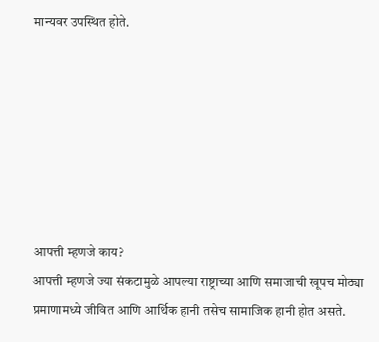मान्यवर उपस्थित होते.







आपत्ती म्हणजे काय?
आपत्ती म्हणजे ज्या संकटामुळे आपल्या राष्ट्राच्या आणि समाजाची खूपच मोठ्या प्रमाणामध्ये जीवित आणि आर्थिक हानी तसेच सामाजिक हानी होत असते.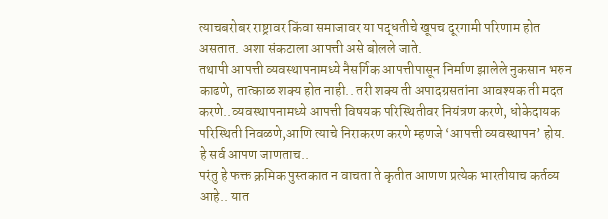त्याचबरोबर राष्ट्रावर किंवा समाजावर या पद्धतीचे खूपच दूरगामी परिणाम होत असतात. अशा संकटाला आपत्ती असे बोलले जाते.
तथापी आपत्ती व्यवस्थापनामध्ये नैसर्गिक आपत्तीपासून निर्माण झालेले नुकसान भरुन काढणे, तात्काळ शक्य होत नाही.. तरी शक्य ती अपादग्रसतांना आवश्यक ती मदत करणे..व्यवस्थापनामध्ये आपत्ती विषयक परिस्थितीवर नियंत्रण करणे, धोकेदायक परिस्थिती निवळणे,आणि त्याचे निराकरण करणे म्हणजे ‘आपत्ती व्यवस्थापन’ होय.
हे सर्व आपण जाणताच..
परंतु हे फक्त क्रमिक पुस्तकात न वाचता ते कृतीत आणण प्रत्येक भारतीयाच कर्तव्य आहे.. यात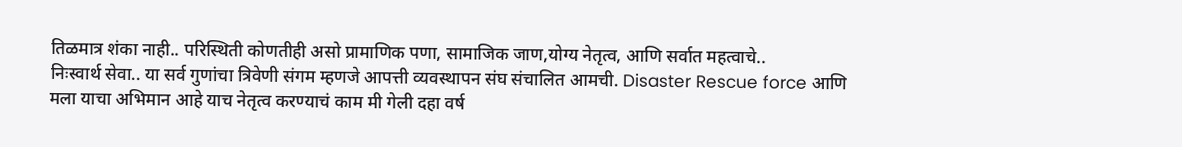तिळमात्र शंका नाही.. परिस्थिती कोणतीही असो प्रामाणिक पणा, सामाजिक जाण,योग्य नेतृत्व, आणि सर्वात महत्वाचे..
निःस्वार्थ सेवा.. या सर्व गुणांचा त्रिवेणी संगम म्हणजे आपत्ती व्यवस्थापन संघ संचालित आमची. Disaster Rescue force आणि मला याचा अभिमान आहे याच नेतृत्व करण्याचं काम मी गेली दहा वर्ष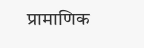प्रामाणिक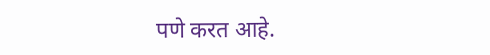पणे करत आहे.